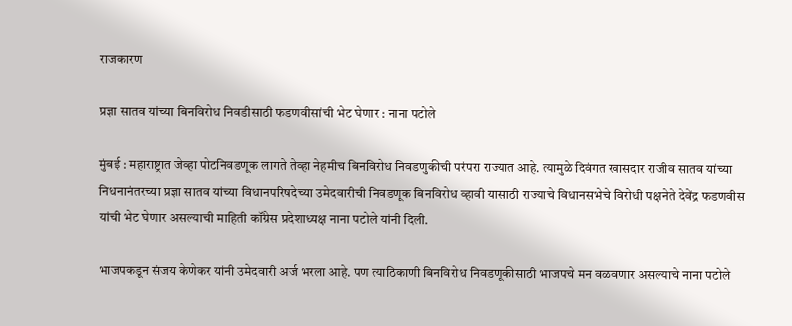राजकारण

प्रज्ञा सातव यांच्या बिनविरोध निवडीसाठी फडणवीसांची भेट घेणार : नाना पटोले

मुंबई : महाराष्ट्रात जेव्हा पोटनिवडणूक लागते तेव्हा नेहमीच बिनविरोध निवडणुकीची परंपरा राज्यात आहे. त्यामुळे दिवंगत खासदार राजीव सातव यांच्या निधनानंतरच्या प्रज्ञा सातव यांच्या विधानपरिषदेच्या उमेदवारीची निवडणूक बिनविरोध व्हावी यासाठी राज्याचे विधानसभेचे विरोधी पक्षनेते देवेंद्र फडणवीस यांची भेट घेणार असल्याची माहिती कॉंग्रेस प्रदेशाध्यक्ष नाना पटोले यांनी दिली.

भाजपकडून संजय केणेकर यांनी उमेदवारी अर्ज भरला आहे. पण त्याठिकाणी बिनविरोध निवडणूकीसाठी भाजपचे मन वळवणार असल्याचे नाना पटोले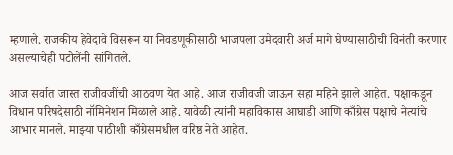म्हणाले. राजकीय हेवेदावे विसरून या निवडणूकीसाठी भाजपला उमेदवारी अर्ज मागे घेण्यासाठीची विनंती करणार असल्याचेही पटोलेंनी सांगितले.

आज सर्वात जास्त राजीवजींची आठवण येत आहे. आज राजीवजी जाऊन सहा महिने झाले आहेत. पक्षाकडून विधान परिषदेसाठी नॉमिनेशन मिळाले आहे. यावेळी त्यांनी महाविकास आघाडी आणि काँग्रेस पक्षाचे नेत्यांचे आभार मानले. माझ्या पाठीशी काँग्रेसमधील वरिष्ठ नेते आहेत.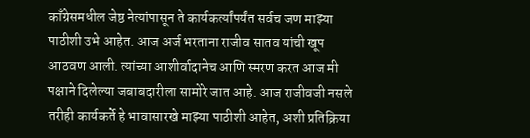काँग्रेसमधील जेष्ठ नेत्यांपासून ते कार्यकर्त्यांपर्यंत सर्वच जण माझ्या पाठीशी उभे आहेत. आज अर्ज भरताना राजीव सातव यांची खूप आठवण आली. त्यांच्या आशीर्वादानेच आणि स्मरण करत आज मी पक्षाने दिलेल्या जबाबदारीला सामोरे जात आहे. आज राजीवजी नसले तरीही कार्यकर्ते हे भावासारखे माझ्या पाठीशी आहेत, अशी प्रतिक्रिया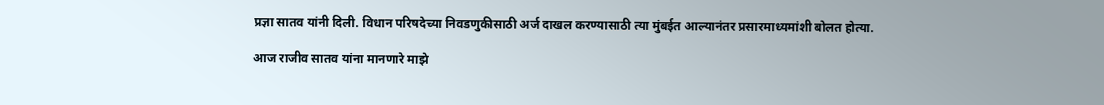प्रज्ञा सातव यांनी दिली. विधान परिषदेच्या निवडणुकीसाठी अर्ज दाखल करण्यासाठी त्या मुंबईत आल्यानंतर प्रसारमाध्यमांशी बोलत होत्या.

आज राजीव सातव यांना मानणारे माझे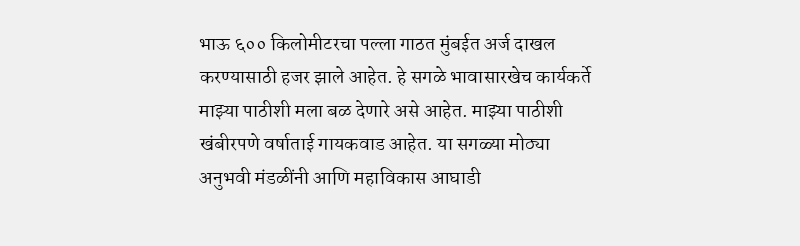भाऊ ६०० किलोमीटरचा पल्ला गाठत मुंबईत अर्ज दाखल करण्यासाठी हजर झाले आहेत. हे सगळे भावासारखेच कार्यकर्ते माझ्या पाठीशी मला बळ देणारे असे आहेत. माझ्या पाठीशी खंबीरपणे वर्षाताई गायकवाड आहेत. या सगळ्या मोठ्या अनुभवी मंडळींनी आणि महाविकास आघाडी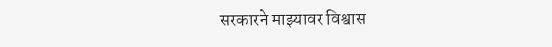सरकारने माझ्यावर विश्वास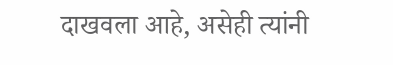दाखवला आहे, असेही त्यांनी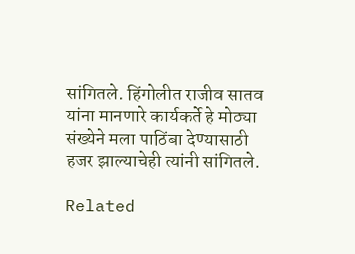सांगितले. हिंगोलीत राजीव सातव यांना मानणारे कार्यकर्ते हे मोठ्या संख्येने मला पाठिंबा देण्यासाठी हजर झाल्याचेही त्यांनी सांगितले.

Related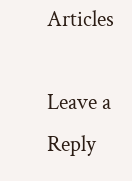Articles

Leave a Reply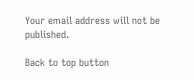Your email address will not be published.

Back to top button